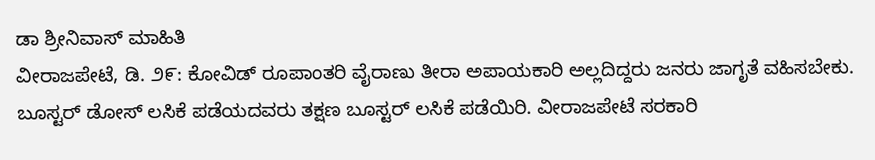ಡಾ ಶ್ರೀನಿವಾಸ್ ಮಾಹಿತಿ
ವೀರಾಜಪೇಟೆ, ಡಿ. ೨೯: ಕೋವಿಡ್ ರೂಪಾಂತರಿ ವೈರಾಣು ತೀರಾ ಅಪಾಯಕಾರಿ ಅಲ್ಲದಿದ್ದರು ಜನರು ಜಾಗೃತೆ ವಹಿಸಬೇಕು. ಬೂಸ್ಟರ್ ಡೋಸ್ ಲಸಿಕೆ ಪಡೆಯದವರು ತಕ್ಷಣ ಬೂಸ್ಟರ್ ಲಸಿಕೆ ಪಡೆಯಿರಿ. ವೀರಾಜಪೇಟೆ ಸರಕಾರಿ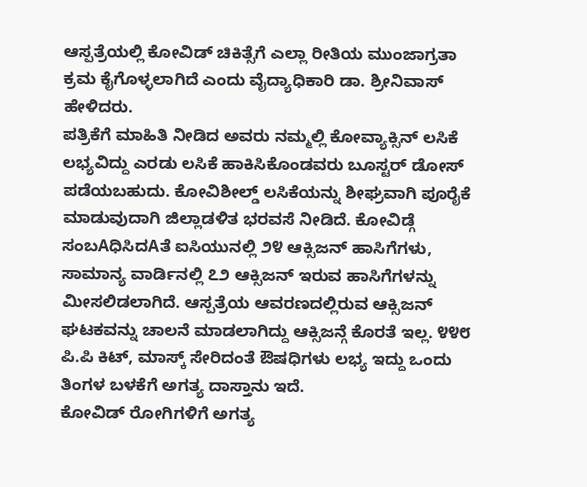ಆಸ್ಪತ್ರೆಯಲ್ಲಿ ಕೋವಿಡ್ ಚಿಕಿತ್ಸೆಗೆ ಎಲ್ಲಾ ರೀತಿಯ ಮುಂಜಾಗ್ರತಾ ಕ್ರಮ ಕೈಗೊಳ್ಳಲಾಗಿದೆ ಎಂದು ವೈದ್ಯಾಧಿಕಾರಿ ಡಾ. ಶ್ರೀನಿವಾಸ್ ಹೇಳಿದರು.
ಪತ್ರಿಕೆಗೆ ಮಾಹಿತಿ ನೀಡಿದ ಅವರು ನಮ್ಮಲ್ಲಿ ಕೋವ್ಯಾಕ್ಸಿನ್ ಲಸಿಕೆ ಲಭ್ಯವಿದ್ದು ಎರಡು ಲಸಿಕೆ ಹಾಕಿಸಿಕೊಂಡವರು ಬೂಸ್ಟರ್ ಡೋಸ್ ಪಡೆಯಬಹುದು. ಕೋವಿಶೀಲ್ಡ್ ಲಸಿಕೆಯನ್ನು ಶೀಘ್ರವಾಗಿ ಪೂರೈಕೆ ಮಾಡುವುದಾಗಿ ಜಿಲ್ಲಾಡಳಿತ ಭರವಸೆ ನೀಡಿದೆ. ಕೋವಿಡ್ಗೆ ಸಂಬAಧಿಸಿದAತೆ ಐಸಿಯುನಲ್ಲಿ ೨೪ ಆಕ್ಸಿಜನ್ ಹಾಸಿಗೆಗಳು, ಸಾಮಾನ್ಯ ವಾರ್ಡಿನಲ್ಲಿ ೭೨ ಆಕ್ಸಿಜನ್ ಇರುವ ಹಾಸಿಗೆಗಳನ್ನು ಮೀಸಲಿಡಲಾಗಿದೆ. ಆಸ್ಪತ್ರೆಯ ಆವರಣದಲ್ಲಿರುವ ಆಕ್ಸಿಜನ್ ಘಟಕವನ್ನು ಚಾಲನೆ ಮಾಡಲಾಗಿದ್ದು ಆಕ್ಸಿಜನ್ಗೆ ಕೊರತೆ ಇಲ್ಲ. ೪೪೮ ಪಿ.ಪಿ ಕಿಟ್, ಮಾಸ್ಕ್ ಸೇರಿದಂತೆ ಔಷಧಿಗಳು ಲಭ್ಯ ಇದ್ದು ಒಂದು ತಿಂಗಳ ಬಳಕೆಗೆ ಅಗತ್ಯ ದಾಸ್ತಾನು ಇದೆ.
ಕೋವಿಡ್ ರೋಗಿಗಳಿಗೆ ಅಗತ್ಯ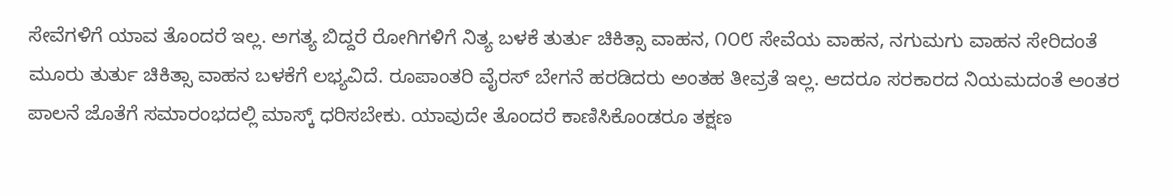ಸೇವೆಗಳಿಗೆ ಯಾವ ತೊಂದರೆ ಇಲ್ಲ. ಅಗತ್ಯ ಬಿದ್ದರೆ ರೋಗಿಗಳಿಗೆ ನಿತ್ಯ ಬಳಕೆ ತುರ್ತು ಚಿಕಿತ್ಸಾ ವಾಹನ, ೧೦೮ ಸೇವೆಯ ವಾಹನ, ನಗುಮಗು ವಾಹನ ಸೇರಿದಂತೆ ಮೂರು ತುರ್ತು ಚಿಕಿತ್ಸಾ ವಾಹನ ಬಳಕೆಗೆ ಲಭ್ಯವಿದೆ. ರೂಪಾಂತರಿ ವೈರಸ್ ಬೇಗನೆ ಹರಡಿದರು ಅಂತಹ ತೀವ್ರತೆ ಇಲ್ಲ. ಆದರೂ ಸರಕಾರದ ನಿಯಮದಂತೆ ಅಂತರ ಪಾಲನೆ ಜೊತೆಗೆ ಸಮಾರಂಭದಲ್ಲಿ ಮಾಸ್ಕ್ ಧರಿಸಬೇಕು. ಯಾವುದೇ ತೊಂದರೆ ಕಾಣಿಸಿಕೊಂಡರೂ ತಕ್ಷಣ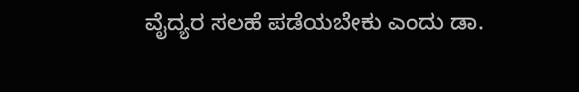ವೈದ್ಯರ ಸಲಹೆ ಪಡೆಯಬೇಕು ಎಂದು ಡಾ.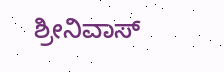ಶ್ರೀನಿವಾಸ್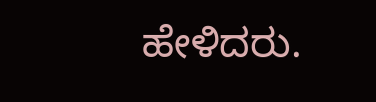ಹೇಳಿದರು.